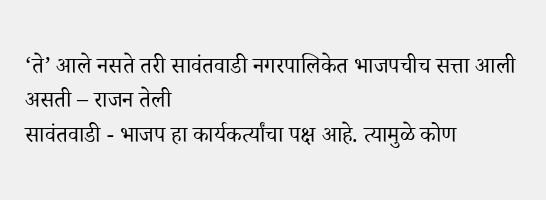‘ते’ आले नसते तरी सावंतवाडी नगरपालिकेत भाजपचीच सत्ता आली असती – राजन तेली
सावंतवाडी - भाजप हा कार्यकर्त्यांचा पक्ष आहे. त्यामुळे कोण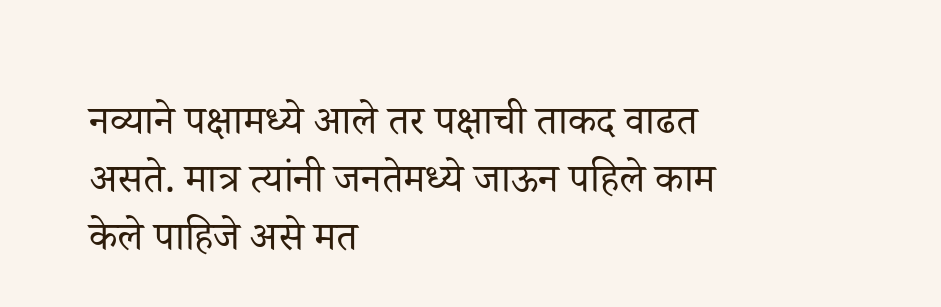नव्याने पक्षामध्ये आले तर पक्षाची ताकद वाढत असते. मात्र त्यांनी जनतेमध्ये जाऊन पहिले काम केले पाहिजे असे मत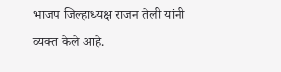भाजप जिल्हाध्यक्ष राजन तेली यांनी व्यक्त केले आहे.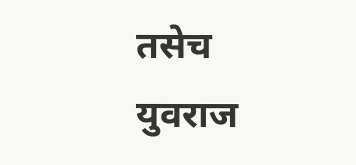तसेच युवराज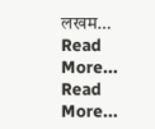लखम…
Read More...
Read More...